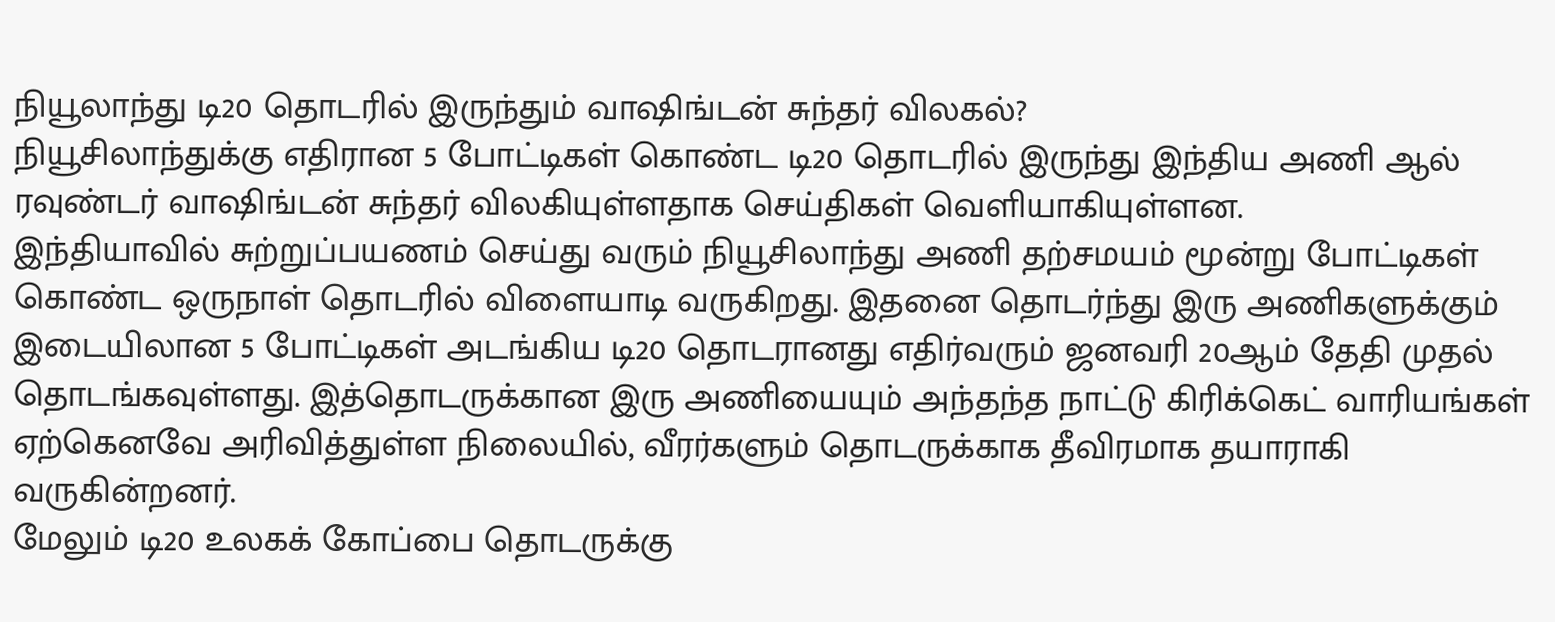நியூலாந்து டி20 தொடரில் இருந்தும் வாஷிங்டன் சுந்தர் விலகல்?
நியூசிலாந்துக்கு எதிரான 5 போட்டிகள் கொண்ட டி20 தொடரில் இருந்து இந்திய அணி ஆல் ரவுண்டர் வாஷிங்டன் சுந்தர் விலகியுள்ளதாக செய்திகள் வெளியாகியுள்ளன.
இந்தியாவில் சுற்றுப்பயணம் செய்து வரும் நியூசிலாந்து அணி தற்சமயம் மூன்று போட்டிகள் கொண்ட ஒருநாள் தொடரில் விளையாடி வருகிறது. இதனை தொடர்ந்து இரு அணிகளுக்கும் இடையிலான 5 போட்டிகள் அடங்கிய டி20 தொடரானது எதிர்வரும் ஜனவரி 20ஆம் தேதி முதல் தொடங்கவுள்ளது. இத்தொடருக்கான இரு அணியையும் அந்தந்த நாட்டு கிரிக்கெட் வாரியங்கள் ஏற்கெனவே அரிவித்துள்ள நிலையில், வீரர்களும் தொடருக்காக தீவிரமாக தயாராகி வருகின்றனர்.
மேலும் டி20 உலகக் கோப்பை தொடருக்கு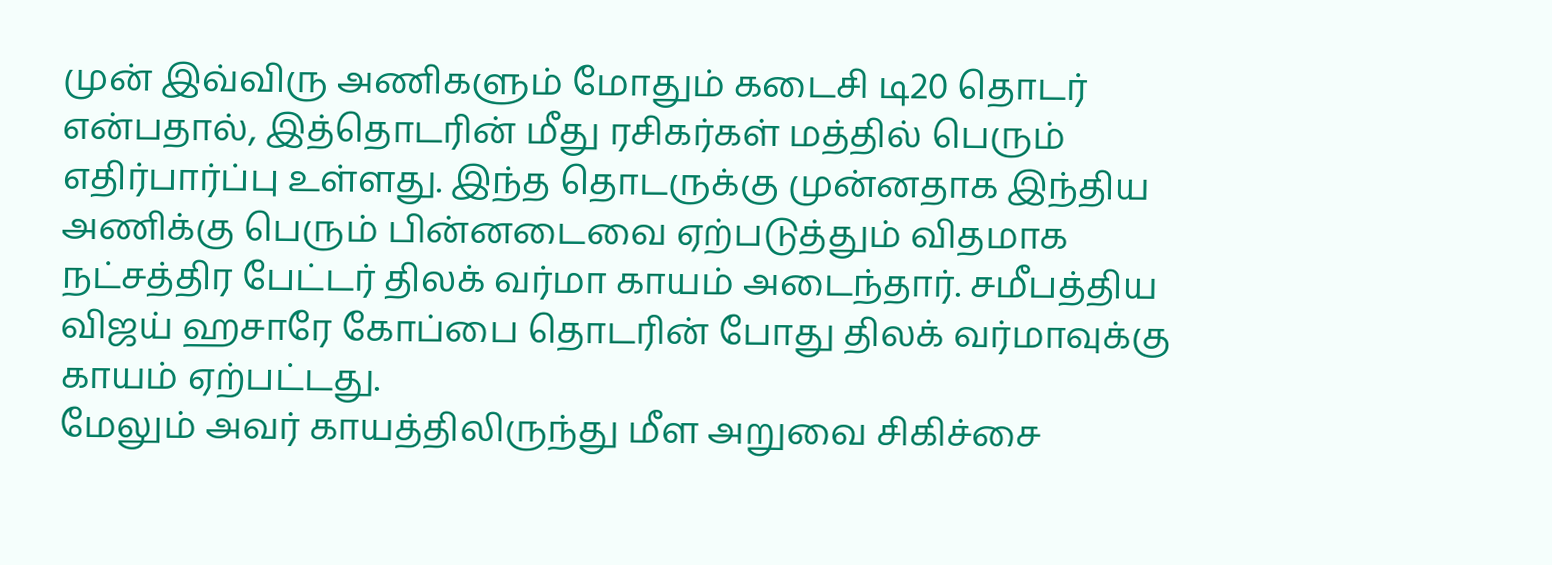முன் இவ்விரு அணிகளும் மோதும் கடைசி டி20 தொடர் என்பதால், இத்தொடரின் மீது ரசிகர்கள் மத்தில் பெரும் எதிர்பார்ப்பு உள்ளது. இந்த தொடருக்கு முன்னதாக இந்திய அணிக்கு பெரும் பின்னடைவை ஏற்படுத்தும் விதமாக நட்சத்திர பேட்டர் திலக் வர்மா காயம் அடைந்தார். சமீபத்திய விஜய் ஹசாரே கோப்பை தொடரின் போது திலக் வர்மாவுக்கு காயம் ஏற்பட்டது.
மேலும் அவர் காயத்திலிருந்து மீள அறுவை சிகிச்சை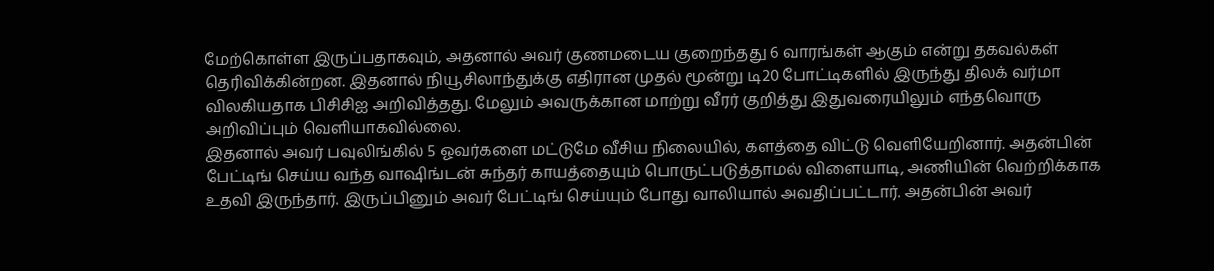மேற்கொள்ள இருப்பதாகவும், அதனால் அவர் குணமடைய குறைந்தது 6 வாரங்கள் ஆகும் என்று தகவல்கள் தெரிவிக்கின்றன. இதனால் நியூசிலாந்துக்கு எதிரான முதல் மூன்று டி20 போட்டிகளில் இருந்து திலக் வர்மா விலகியதாக பிசிசிஐ அறிவித்தது. மேலும் அவருக்கான மாற்று வீரர் குறித்து இதுவரையிலும் எந்தவொரு அறிவிப்பும் வெளியாகவில்லை.
இதனால் அவர் பவுலிங்கில் 5 ஓவர்களை மட்டுமே வீசிய நிலையில், களத்தை விட்டு வெளியேறினார். அதன்பின் பேட்டிங் செய்ய வந்த வாஷிங்டன் சுந்தர் காயத்தையும் பொருட்படுத்தாமல் விளையாடி, அணியின் வெற்றிக்காக உதவி இருந்தார். இருப்பினும் அவர் பேட்டிங் செய்யும் போது வாலியால் அவதிப்பட்டார். அதன்பின் அவர்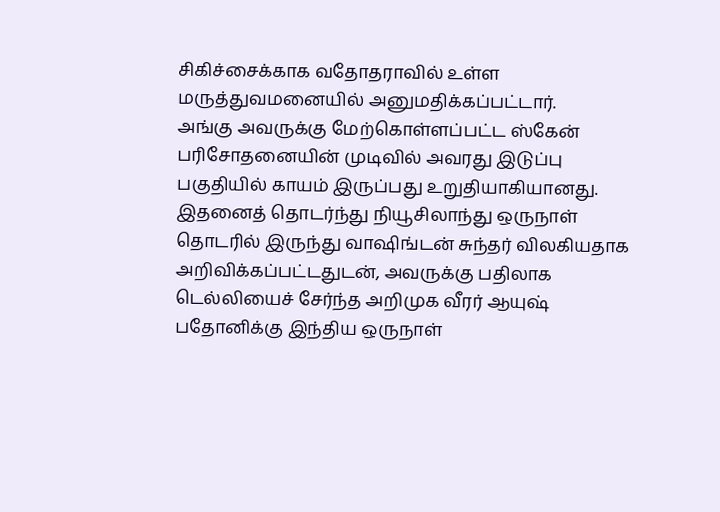சிகிச்சைக்காக வதோதராவில் உள்ள மருத்துவமனையில் அனுமதிக்கப்பட்டார்.
அங்கு அவருக்கு மேற்கொள்ளப்பட்ட ஸ்கேன் பரிசோதனையின் முடிவில் அவரது இடுப்பு பகுதியில் காயம் இருப்பது உறுதியாகியானது. இதனைத் தொடர்ந்து நியூசிலாந்து ஒருநாள் தொடரில் இருந்து வாஷிங்டன் சுந்தர் விலகியதாக அறிவிக்கப்பட்டதுடன், அவருக்கு பதிலாக டெல்லியைச் சேர்ந்த அறிமுக வீரர் ஆயுஷ் பதோனிக்கு இந்திய ஒருநாள்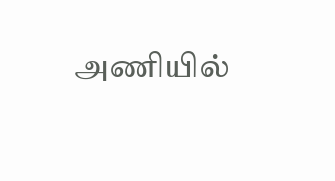அணியில்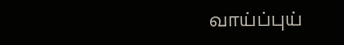வாய்ப்புய்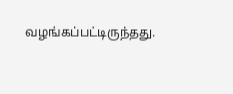வழங்கப்பட்டிருந்தது.